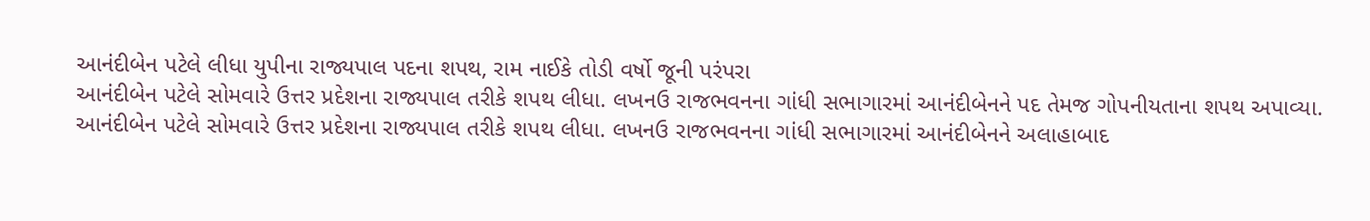આનંદીબેન પટેલે લીધા યુપીના રાજ્યપાલ પદના શપથ, રામ નાઈકે તોડી વર્ષો જૂની પરંપરા
આનંદીબેન પટેલે સોમવારે ઉત્તર પ્રદેશના રાજ્યપાલ તરીકે શપથ લીધા. લખનઉ રાજભવનના ગાંધી સભાગારમાં આનંદીબેનને પદ તેમજ ગોપનીયતાના શપથ અપાવ્યા.
આનંદીબેન પટેલે સોમવારે ઉત્તર પ્રદેશના રાજ્યપાલ તરીકે શપથ લીધા. લખનઉ રાજભવનના ગાંધી સભાગારમાં આનંદીબેનને અલાહાબાદ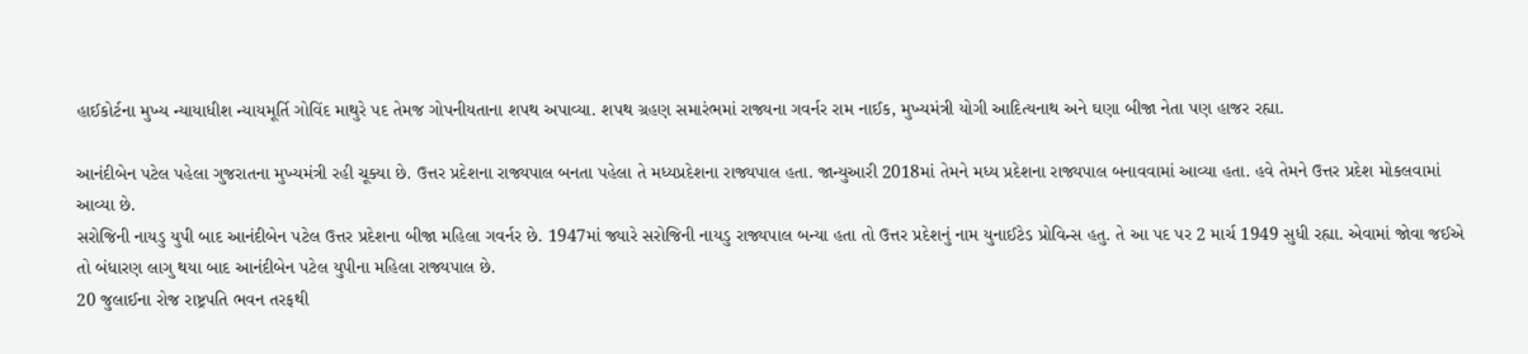હાઈકોર્ટના મુખ્ય ન્યાયાધીશ ન્યાયમૂર્તિ ગોવિંદ માથુરે પદ તેમજ ગોપનીયતાના શપથ અપાવ્યા. શપથ ગ્રહણ સમારંભમાં રાજ્યના ગવર્નર રામ નાઈક, મુખ્યમંત્રી યોગી આદિત્યનાથ અને ઘણા બીજા નેતા પણ હાજર રહ્યા.

આનંદીબેન પટેલ પહેલા ગુજરાતના મુખ્યમંત્રી રહી ચૂક્યા છે. ઉત્તર પ્રદેશના રાજ્યપાલ બનતા પહેલા તે મધ્યપ્રદેશના રાજ્યપાલ હતા. જાન્યુઆરી 2018માં તેમને મધ્ય પ્રદેશના રાજ્યપાલ બનાવવામાં આવ્યા હતા. હવે તેમને ઉત્તર પ્રદેશ મોકલવામાં આવ્યા છે.
સરોજિની નાયડુ યુપી બાદ આનંદીબેન પટેલ ઉત્તર પ્રદેશના બીજા મહિલા ગવર્નર છે. 1947માં જ્યારે સરોજિની નાયડુ રાજ્યપાલ બન્યા હતા તો ઉત્તર પ્રદેશનું નામ યુનાઈટેડ પ્રોવિન્સ હતુ. તે આ પદ પર 2 માર્ચ 1949 સુધી રહ્યા. એવામાં જોવા જઈએ તો બંધારણ લાગુ થયા બાદ આનંદીબેન પટેલ યુપીના મહિલા રાજ્યપાલ છે.
20 જુલાઈના રોજ રાષ્ટ્રપતિ ભવન તરફથી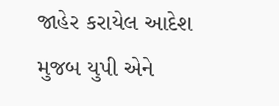જાહેર કરાયેલ આદેશ મુજબ યુપી એને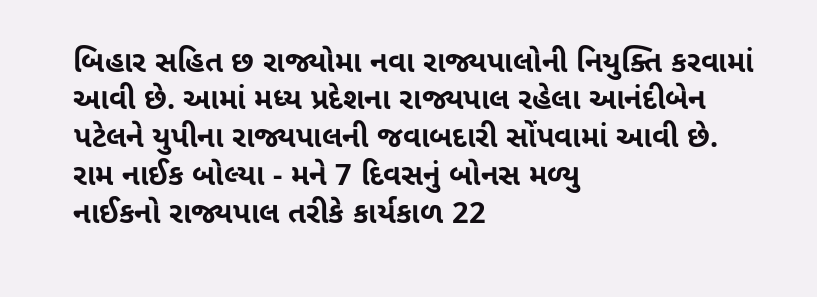બિહાર સહિત છ રાજ્યોમા નવા રાજ્યપાલોની નિયુક્તિ કરવામાં આવી છે. આમાં મધ્ય પ્રદેશના રાજ્યપાલ રહેલા આનંદીબેન પટેલને યુપીના રાજ્યપાલની જવાબદારી સોંપવામાં આવી છે.
રામ નાઈક બોલ્યા - મને 7 દિવસનું બોનસ મળ્યુ
નાઈકનો રાજ્યપાલ તરીકે કાર્યકાળ 22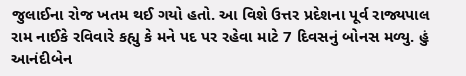જુલાઈના રોજ ખતમ થઈ ગયો હતો. આ વિશે ઉત્તર પ્રદેશના પૂર્વ રાજ્યપાલ રામ નાઈકે રવિવારે કહ્યુ કે મને પદ પર રહેવા માટે 7 દિવસનું બોનસ મળ્યુ. હું આનંદીબેન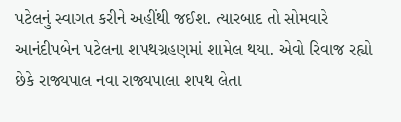પટેલનું સ્વાગત કરીને અહીંથી જઈશ. ત્યારબાદ તો સોમવારે આનંદીપબેન પટેલના શપથગ્રહણમાં શામેલ થયા. એવો રિવાજ રહ્યો છેકે રાજ્યપાલ નવા રાજ્યપાલા શપથ લેતા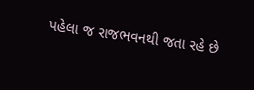પહેલા જ રાજભવનથી જતા રહે છે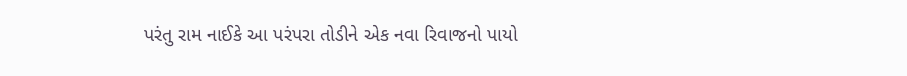પરંતુ રામ નાઈકે આ પરંપરા તોડીને એક નવા રિવાજનો પાયો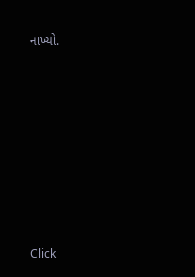નાખ્યો.












Click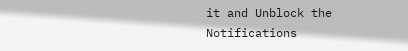it and Unblock the Notifications